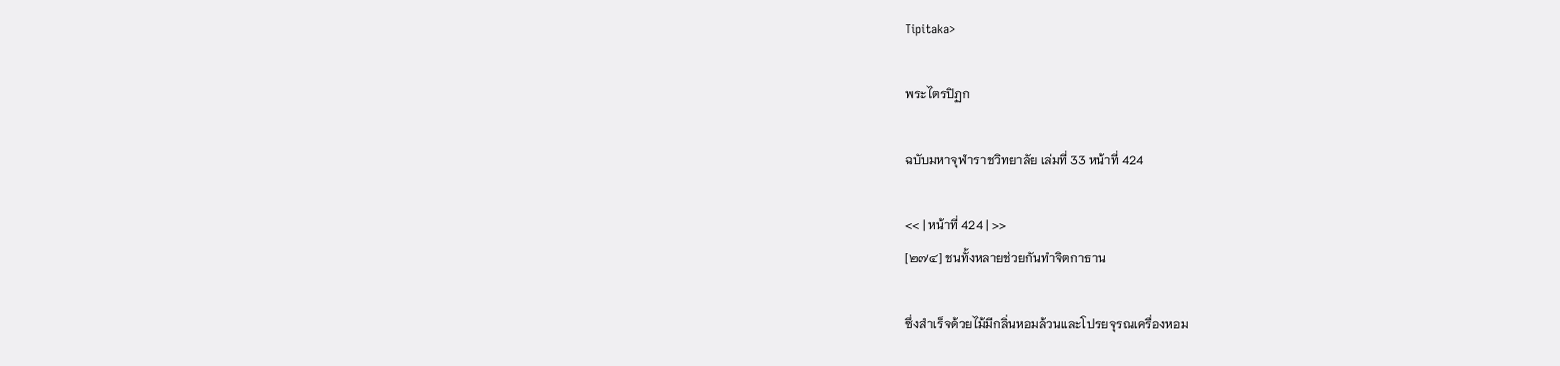Tipitaka>

พระไตรปิฏก

ฉบับมหาจุฬาราชวิทยาลัย เล่มที่ 33 หน้าที่ 424

<< | หน้าที่ 424 | >>
[๒๗๔] ชนทั้งหลายช่วยกันทำจิตกาธาน

ซึ่งสำเร็จด้วยไม้มีกลิ่นหอมล้วนและโปรยจุรณเครื่องหอม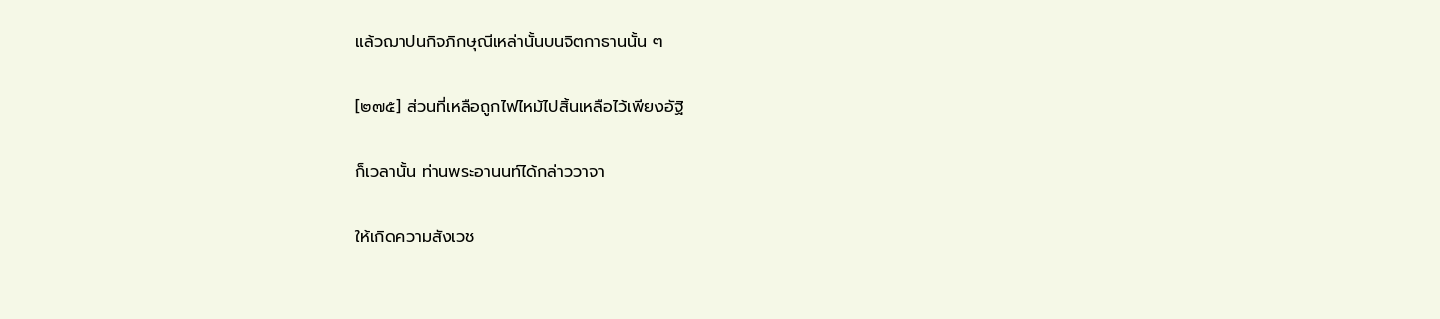แล้วฌาปนกิจภิกษุณีเหล่านั้นบนจิตกาธานนั้น ๆ

[๒๗๕] ส่วนที่เหลือถูกไฟไหม้ไปสิ้นเหลือไว้เพียงอัฐิ

ก็เวลานั้น ท่านพระอานนท์ได้กล่าววาจา

ให้เกิดความสังเวช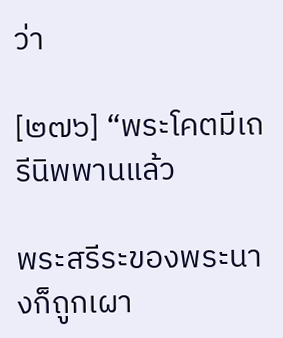ว่า

[๒๗๖] “พระโคตมีเถรีนิพพานแล้ว

พระสรีระของพระนางก็ถูกเผา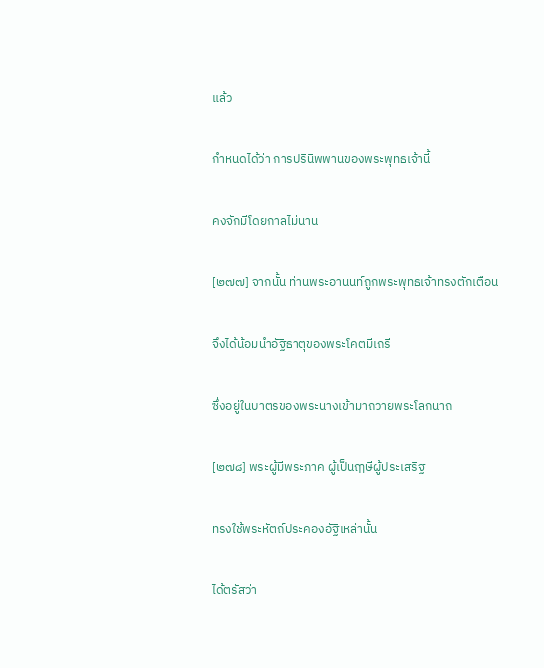แล้ว

กำหนดได้ว่า การปรินิพพานของพระพุทธเจ้านี้

คงจักมีโดยกาลไม่นาน

[๒๗๗] จากนั้น ท่านพระอานนท์ถูกพระพุทธเจ้าทรงตักเตือน

จึงได้น้อมนำอัฐิธาตุของพระโคตมีเถรี

ซึ่งอยู่ในบาตรของพระนางเข้ามาถวายพระโลกนาถ

[๒๗๘] พระผู้มีพระภาค ผู้เป็นฤๅษีผู้ประเสริฐ

ทรงใช้พระหัตถ์ประคองอัฐิเหล่านั้น

ได้ตรัสว่า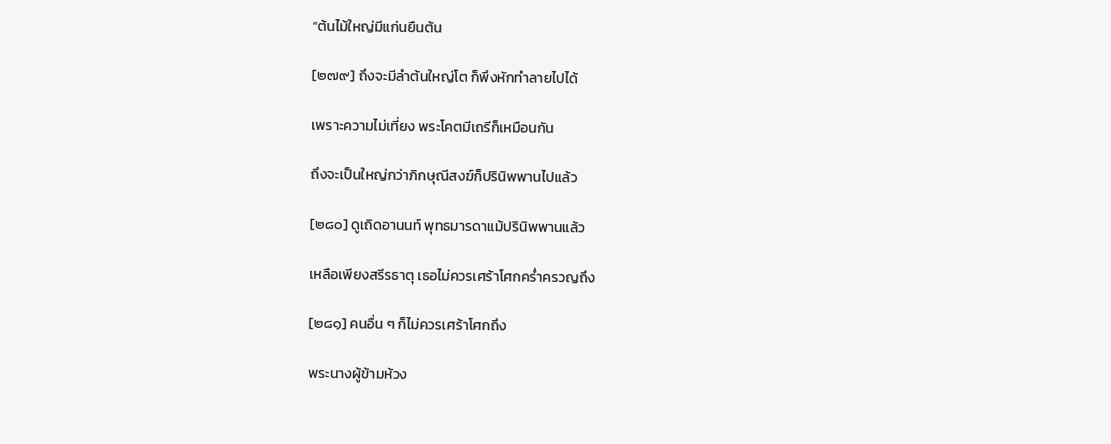“ต้นไม้ใหญ่มีแก่นยืนต้น

[๒๗๙] ถึงจะมีลำต้นใหญ่โต ก็พึงหักทำลายไปได้

เพราะความไม่เที่ยง พระโคตมีเถรีก็เหมือนกัน

ถึงจะเป็นใหญ่กว่าภิกษุณีสงฆ์ก็ปรินิพพานไปแล้ว

[๒๘๐] ดูเถิดอานนท์ พุทธมารดาแม้ปรินิพพานแล้ว

เหลือเพียงสรีรธาตุ เธอไม่ควรเศร้าโศกคร่ำครวญถึง

[๒๘๑] คนอื่น ๆ ก็ไม่ควรเศร้าโศกถึง

พระนางผู้ข้ามห้วง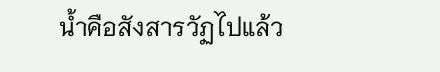น้ำคือสังสารวัฏไปแล้ว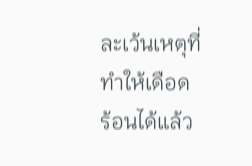ละเว้นเหตุที่ทำให้เดือดร้อนได้แล้ว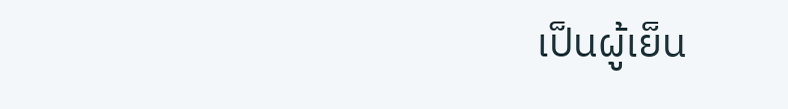เป็นผู้เย็น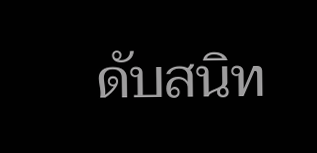ดับสนิท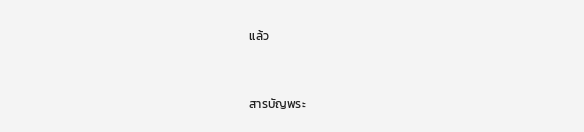แล้ว


สารบัญพระ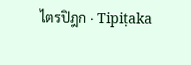ไตรปิฎก · Tipiṭaka